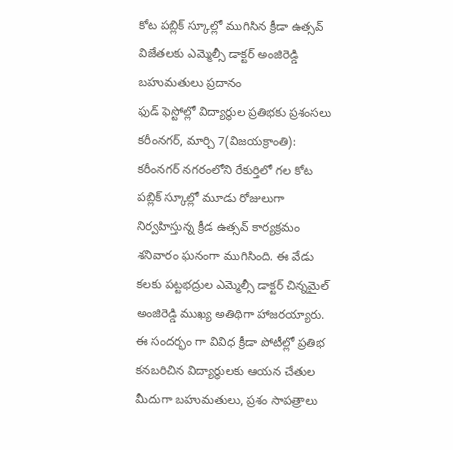కోట పబ్లిక్ స్కూల్లో ముగిసిన క్రీడా ఉత్సవ్
విజేతలకు ఎమ్మెల్సీ డాక్టర్ అంజిరెడ్డి బహుమతులు ప్రదానం
ఫుడ్ ఫెస్టోల్లో విద్యార్థుల ప్రతిభకు ప్రశంసలు
కరీంనగర్, మార్చి 7(విజయక్రాంతి): కరీంనగర్ నగరంలోని రేకుర్తిలో గల కోట పబ్లిక్ స్కూల్లో మూడు రోజులుగా నిర్వహిస్తున్న క్రీడ ఉత్సవ్ కార్యక్రమం శనివారం ఘనంగా ముగిసింది. ఈ వేడు కలకు పట్టభద్రుల ఎమ్మెల్సీ డాక్టర్ చిన్నమైల్ అంజిరెడ్డి ముఖ్య అతిథిగా హాజరయ్యారు. ఈ సందర్భం గా వివిధ క్రీడా పోటీల్లో ప్రతిభ కనబరిచిన విద్యార్థులకు ఆయన చేతుల మీదుగా బహుమతులు, ప్రశం సాపత్రాలు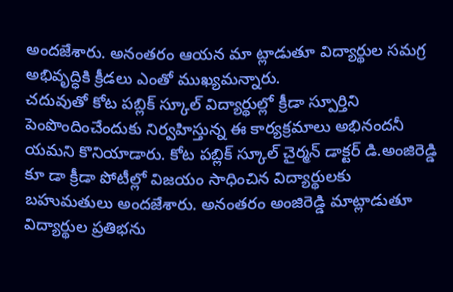అందజేశారు. అనంతరం ఆయన మా ట్లాడుతూ విద్యార్థుల సమగ్ర అభివృద్ధికి క్రీడలు ఎంతో ముఖ్యమన్నారు.
చదువుతో కోట పబ్లిక్ స్కూల్ విద్యార్థుల్లో క్రీడా స్పూర్తిని పెంపొందించేందుకు నిర్వహిస్తున్న ఈ కార్యక్రమాలు అభినందనీ యమని కొనియాడారు. కోట పబ్లిక్ స్కూల్ చైర్మన్ డాక్టర్ డి.అంజిరెడ్డి కూ డా క్రీడా పోటీల్లో విజయం సాధించిన విద్యార్థులకు బహుమతులు అందజేశారు. అనంతరం అంజిరెడ్డి మాట్లాడుతూ విద్యార్థుల ప్రతిభను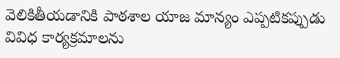వెలికితీయడానికి పాఠశాల యాజ మాన్యం ఎప్పటికప్పుడు వివిధ కార్యక్రమాలను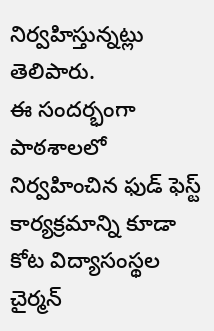నిర్వహిస్తున్నట్లు తెలిపారు.
ఈ సందర్భంగా పాఠశాలలో నిర్వహించిన ఫుడ్ ఫెస్ట్ కార్యక్రమాన్ని కూడా కోట విద్యాసంస్థల చైర్మన్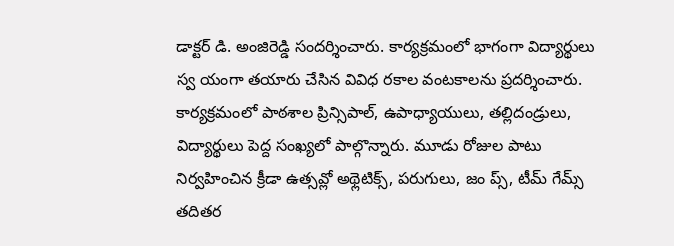డాక్టర్ డి. అంజిరెడ్డి సందర్శించారు. కార్యక్రమంలో భాగంగా విద్యార్థులు స్వ యంగా తయారు చేసిన వివిధ రకాల వంటకాలను ప్రదర్శించారు. కార్యక్రమంలో పాఠశాల ప్రిన్సిపాల్, ఉపాధ్యాయులు, తల్లిదండ్రులు, విద్యార్థులు పెద్ద సంఖ్యలో పాల్గొన్నారు. మూడు రోజుల పాటు నిర్వహించిన క్రీడా ఉత్సవ్లో అథ్లెటిక్స్, పరుగులు, జం ప్స్, టీమ్ గేమ్స్ తదితర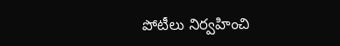పోటీలు నిర్వహించి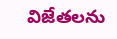విజేతలను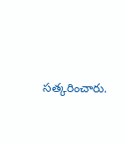సత్కరించారు.